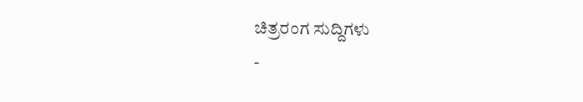ಚಿತ್ರರಂಗ ಸುದ್ದಿಗಳು
-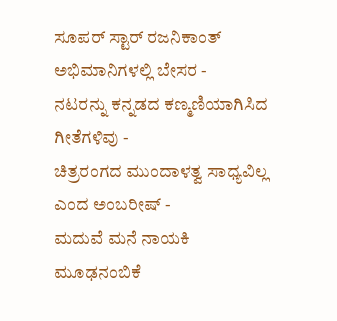ಸೂಪರ್ ಸ್ಟಾರ್ ರಜನಿಕಾಂತ್ ಅಭಿಮಾನಿಗಳಲ್ಲಿ ಬೇಸರ -
ನಟರನ್ನು ಕನ್ನಡದ ಕಣ್ಮಣಿಯಾಗಿಸಿದ ಗೀತೆಗಳಿವು -
ಚಿತ್ರರಂಗದ ಮುಂದಾಳತ್ವ ಸಾಧ್ಯವಿಲ್ಲ ಎಂದ ಅಂಬರೀಷ್ -
ಮದುವೆ ಮನೆ ನಾಯಕಿ ಮೂಢನಂಬಿಕೆ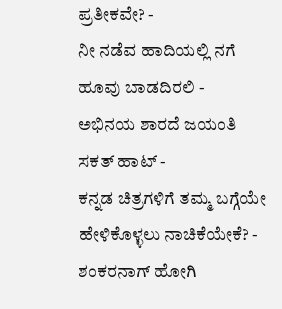ಪ್ರತೀಕವೇ? -
ನೀ ನಡೆವ ಹಾದಿಯಲ್ಲಿ ನಗೆ ಹೂವು ಬಾಡದಿರಲಿ -
ಅಭಿನಯ ಶಾರದೆ ಜಯಂತಿ ಸಕತ್ ಹಾಟ್ -
ಕನ್ನಡ ಚಿತ್ರಗಳಿಗೆ ತಮ್ಮ ಬಗ್ಗೆಯೇ ಹೇಳಿಕೊಳ್ಳಲು ನಾಚಿಕೆಯೇಕೆ? -
ಶಂಕರನಾಗ್ ಹೋಗಿ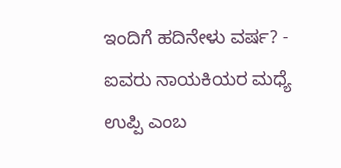ಇಂದಿಗೆ ಹದಿನೇಳು ವರ್ಷ? -
ಐವರು ನಾಯಕಿಯರ ಮಧ್ಯೆ ಉಪ್ಪಿ ಎಂಬ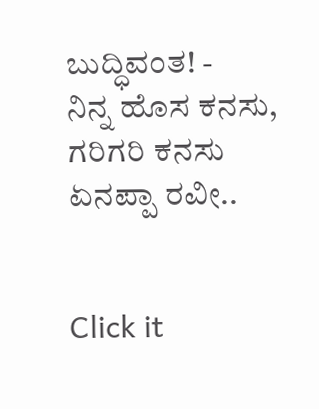ಬುದ್ಧಿವಂತ! -
ನಿನ್ನ ಹೊಸ ಕನಸು, ಗರಿಗರಿ ಕನಸು ಏನಪ್ಪಾ ರವೀ..


Click it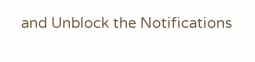and Unblock the Notifications